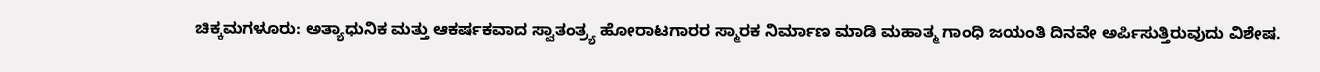ಚಿಕ್ಕಮಗಳೂರು: ಅತ್ಯಾಧುನಿಕ ಮತ್ತು ಆಕರ್ಷಕವಾದ ಸ್ವಾತಂತ್ರ್ಯ ಹೋರಾಟಗಾರರ ಸ್ಮಾರಕ ನಿರ್ಮಾಣ ಮಾಡಿ ಮಹಾತ್ಮ ಗಾಂಧಿ ಜಯಂತಿ ದಿನವೇ ಅರ್ಪಿಸುತ್ತಿರುವುದು ವಿಶೇಷ.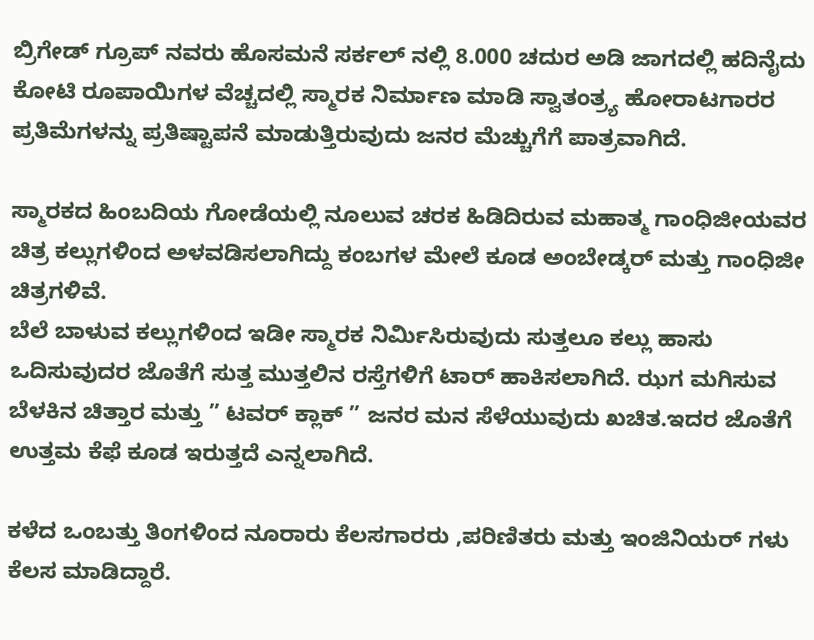ಬ್ರಿಗೇಡ್ ಗ್ರೂಪ್ ನವರು ಹೊಸಮನೆ ಸರ್ಕಲ್ ನಲ್ಲಿ 8.000 ಚದುರ ಅಡಿ ಜಾಗದಲ್ಲಿ ಹದಿನೈದು ಕೋಟಿ ರೂಪಾಯಿಗಳ ವೆಚ್ಚದಲ್ಲಿ ಸ್ಮಾರಕ ನಿರ್ಮಾಣ ಮಾಡಿ ಸ್ವಾತಂತ್ರ್ಯ ಹೋರಾಟಗಾರರ ಪ್ರತಿಮೆಗಳನ್ನು ಪ್ರತಿಷ್ಟಾಪನೆ ಮಾಡುತ್ತಿರುವುದು ಜನರ ಮೆಚ್ಚುಗೆಗೆ ಪಾತ್ರವಾಗಿದೆ.

ಸ್ಮಾರಕದ ಹಿಂಬದಿಯ ಗೋಡೆಯಲ್ಲಿ ನೂಲುವ ಚರಕ ಹಿಡಿದಿರುವ ಮಹಾತ್ಮ ಗಾಂಧಿಜೀಯವರ ಚಿತ್ರ ಕಲ್ಲುಗಳಿಂದ ಅಳವಡಿಸಲಾಗಿದ್ದು ಕಂಬಗಳ ಮೇಲೆ ಕೂಡ ಅಂಬೇಡ್ಕರ್ ಮತ್ತು ಗಾಂಧಿಜೀ ಚಿತ್ರಗಳಿವೆ.
ಬೆಲೆ ಬಾಳುವ ಕಲ್ಲುಗಳಿಂದ ಇಡೀ ಸ್ಮಾರಕ ನಿರ್ಮಿಸಿರುವುದು ಸುತ್ತಲೂ ಕಲ್ಲು ಹಾಸು ಒದಿಸುವುದರ ಜೊತೆಗೆ ಸುತ್ತ ಮುತ್ತಲಿನ ರಸ್ತೆಗಳಿಗೆ ಟಾರ್ ಹಾಕಿಸಲಾಗಿದೆ. ಝಗ ಮಗಿಸುವ ಬೆಳಕಿನ ಚಿತ್ತಾರ ಮತ್ತು ” ಟವರ್ ಕ್ಲಾಕ್ ” ಜನರ ಮನ ಸೆಳೆಯುವುದು ಖಚಿತ.ಇದರ ಜೊತೆಗೆ ಉತ್ತಮ ಕೆಫೆ ಕೂಡ ಇರುತ್ತದೆ ಎನ್ನಲಾಗಿದೆ.

ಕಳೆದ ಒಂಬತ್ತು ತಿಂಗಳಿಂದ ನೂರಾರು ಕೆಲಸಗಾರರು ,ಪರಿಣಿತರು ಮತ್ತು ಇಂಜಿನಿಯರ್ ಗಳು ಕೆಲಸ ಮಾಡಿದ್ದಾರೆ.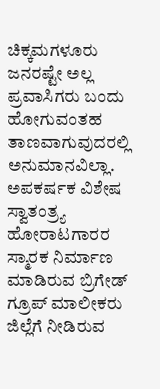ಚಿಕ್ಕಮಗಳೂರು ಜನರಷ್ಟೇ ಅಲ್ಲ ಪ್ರವಾಸಿಗರು ಬಂದು ಹೋಗುವಂತಹ ತಾಣವಾಗುವುದರಲ್ಲಿ ಅನುಮಾನವಿಲ್ಲಾ.
ಅಪಕರ್ಷಕ ವಿಶೇಷ ಸ್ವಾತಂತ್ರ್ಯ ಹೋರಾಟಗಾರರ ಸ್ಮಾರಕ ನಿರ್ಮಾಣ ಮಾಡಿರುವ ಬ್ರಿಗೇಡ್ ಗ್ರೂಪ್ ಮಾಲೀಕರು ಜಿಲ್ಲೆಗೆ ನೀಡಿರುವ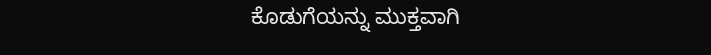ಕೊಡುಗೆಯನ್ನು ಮುಕ್ತವಾಗಿ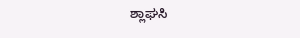ಶ್ಲಾಘಸಿ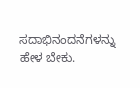ಸದಾಭಿನಂದನೆಗಳನ್ನು ಹೇಳ ಬೇಕು.